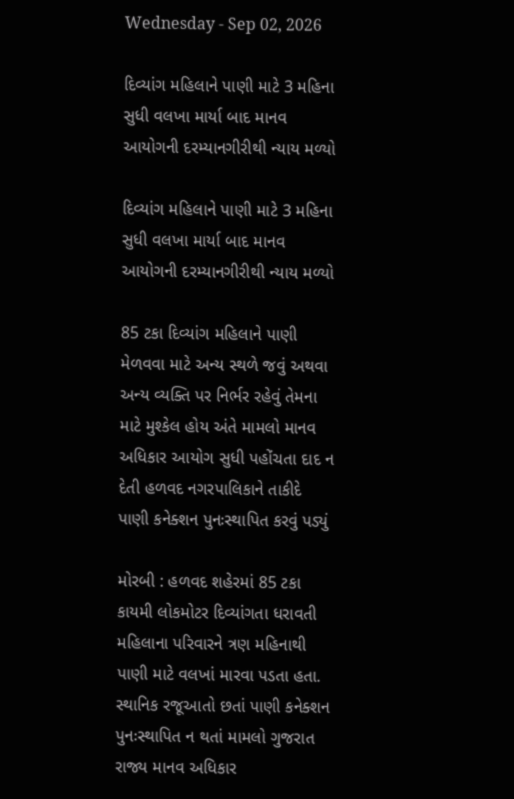Wednesday - Sep 02, 2026

દિવ્યાંગ મહિલાને પાણી માટે 3 મહિના સુધી વલખા માર્યા બાદ માનવ આયોગની દરમ્યાનગીરીથી ન્યાય મળ્યો

દિવ્યાંગ મહિલાને પાણી માટે 3 મહિના સુધી વલખા માર્યા બાદ માનવ આયોગની દરમ્યાનગીરીથી ન્યાય મળ્યો

85 ટકા દિવ્યાંગ મહિલાને પાણી મેળવવા માટે અન્ય સ્થળે જવું અથવા અન્ય વ્યક્તિ પર નિર્ભર રહેવું તેમના માટે મુશ્કેલ હોય અંતે મામલો માનવ અધિકાર આયોગ સુધી પહોંચતા દાદ ન દેતી હળવદ નગરપાલિકાને તાકીદે પાણી કનેક્શન પુનઃસ્થાપિત કરવું પડ્યું

મોરબી : હળવદ શહેરમાં 85 ટકા કાયમી લોકમોટર દિવ્યાંગતા ધરાવતી મહિલાના પરિવારને ત્રણ મહિનાથી પાણી માટે વલખાં મારવા પડતા હતા. સ્થાનિક રજૂઆતો છતાં પાણી કનેક્શન પુનઃસ્થાપિત ન થતાં મામલો ગુજરાત રાજ્ય માનવ અધિકાર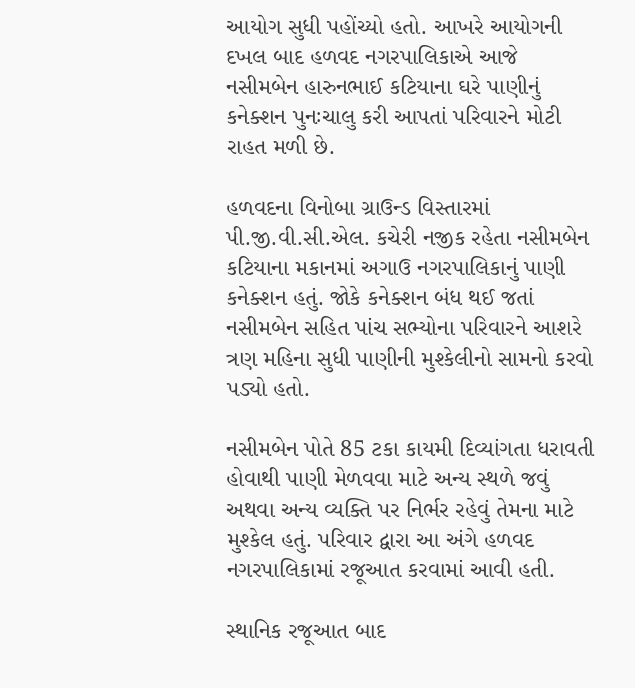આયોગ સુધી પહોંચ્યો હતો. આખરે આયોગની દખલ બાદ હળવદ નગરપાલિકાએ આજે નસીમબેન હારુનભાઈ કટિયાના ઘરે પાણીનું કનેક્શન પુનઃચાલુ કરી આપતાં પરિવારને મોટી રાહત મળી છે.

હળવદના વિનોબા ગ્રાઉન્ડ વિસ્તારમાં પી.જી.વી.સી.એલ. કચેરી નજીક રહેતા નસીમબેન કટિયાના મકાનમાં અગાઉ નગરપાલિકાનું પાણી કનેક્શન હતું. જોકે કનેક્શન બંધ થઈ જતાં નસીમબેન સહિત પાંચ સભ્યોના પરિવારને આશરે ત્રણ મહિના સુધી પાણીની મુશ્કેલીનો સામનો કરવો પડ્યો હતો.

નસીમબેન પોતે 85 ટકા કાયમી દિવ્યાંગતા ધરાવતી હોવાથી પાણી મેળવવા માટે અન્ય સ્થળે જવું અથવા અન્ય વ્યક્તિ પર નિર્ભર રહેવું તેમના માટે મુશ્કેલ હતું. પરિવાર દ્વારા આ અંગે હળવદ નગરપાલિકામાં રજૂઆત કરવામાં આવી હતી.

સ્થાનિક રજૂઆત બાદ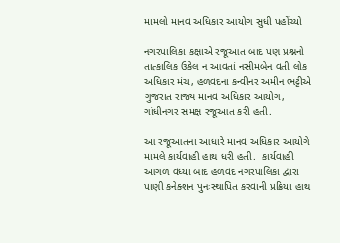મામલો માનવ અધિકાર આયોગ સુધી પહોંચ્યો

નગરપાલિકા કક્ષાએ રજૂઆત બાદ પણ પ્રશ્નનો તાત્કાલિક ઉકેલ ન આવતાં નસીમબેન વતી લોક અધિકાર મંચ, હળવદના કન્વીનર અમીન ભટ્ટીએ ગુજરાત રાજ્ય માનવ અધિકાર આયોગ, ગાંધીનગર સમક્ષ રજૂઆત કરી હતી.

આ રજૂઆતના આધારે માનવ અધિકાર આયોગે મામલે કાર્યવાહી હાથ ધરી હતી.  કાર્યવાહી આગળ વધ્યા બાદ હળવદ નગરપાલિકા દ્વારા પાણી કનેક્શન પુનઃસ્થાપિત કરવાની પ્રક્રિયા હાથ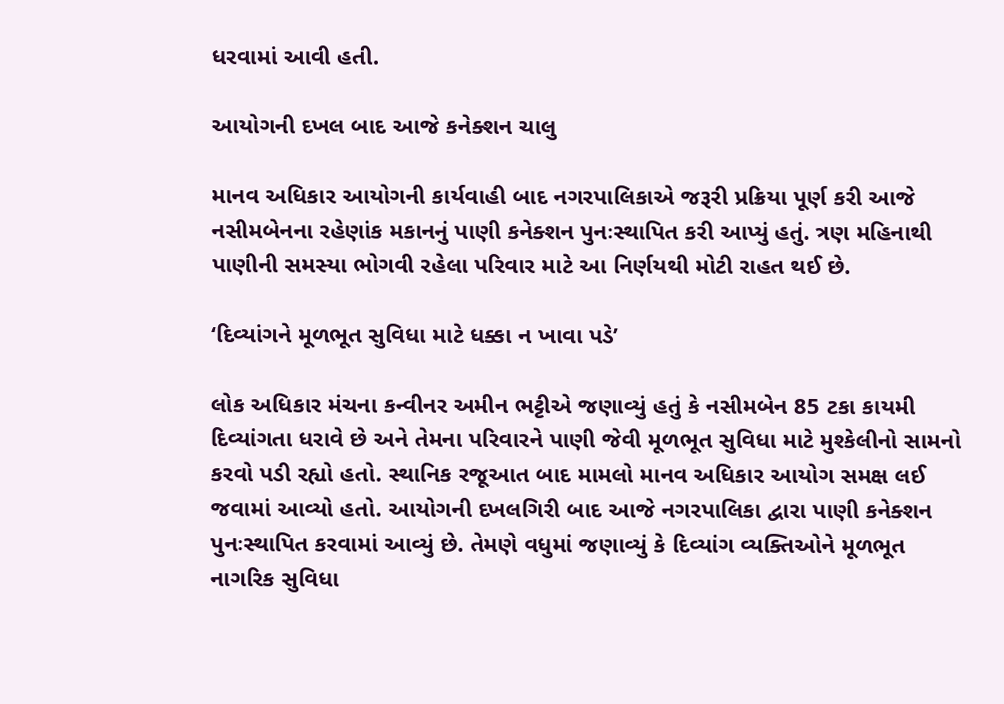ધરવામાં આવી હતી.

આયોગની દખલ બાદ આજે કનેક્શન ચાલુ

માનવ અધિકાર આયોગની કાર્યવાહી બાદ નગરપાલિકાએ જરૂરી પ્રક્રિયા પૂર્ણ કરી આજે નસીમબેનના રહેણાંક મકાનનું પાણી કનેક્શન પુનઃસ્થાપિત કરી આપ્યું હતું. ત્રણ મહિનાથી પાણીની સમસ્યા ભોગવી રહેલા પરિવાર માટે આ નિર્ણયથી મોટી રાહત થઈ છે.

‘દિવ્યાંગને મૂળભૂત સુવિધા માટે ધક્કા ન ખાવા પડે’

લોક અધિકાર મંચના કન્વીનર અમીન ભટ્ટીએ જણાવ્યું હતું કે નસીમબેન 85 ટકા કાયમી દિવ્યાંગતા ધરાવે છે અને તેમના પરિવારને પાણી જેવી મૂળભૂત સુવિધા માટે મુશ્કેલીનો સામનો કરવો પડી રહ્યો હતો. સ્થાનિક રજૂઆત બાદ મામલો માનવ અધિકાર આયોગ સમક્ષ લઈ જવામાં આવ્યો હતો. આયોગની દખલગિરી બાદ આજે નગરપાલિકા દ્વારા પાણી કનેક્શન પુનઃસ્થાપિત કરવામાં આવ્યું છે. તેમણે વધુમાં જણાવ્યું કે દિવ્યાંગ વ્યક્તિઓને મૂળભૂત નાગરિક સુવિધા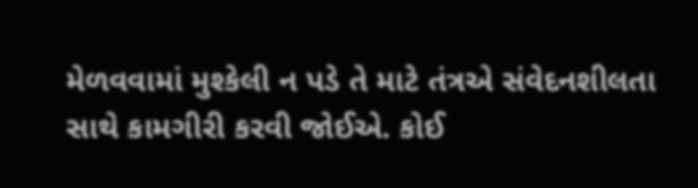મેળવવામાં મુશ્કેલી ન પડે તે માટે તંત્રએ સંવેદનશીલતા સાથે કામગીરી કરવી જોઈએ. કોઈ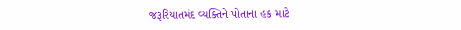જરૂરિયાતમંદ વ્યક્તિને પોતાના હક માટે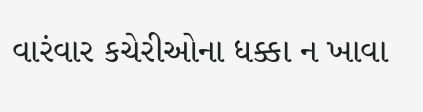વારંવાર કચેરીઓના ધક્કા ન ખાવા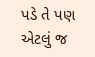પડે તે પણ એટલું જ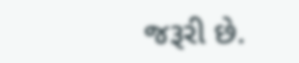જરૂરી છે.